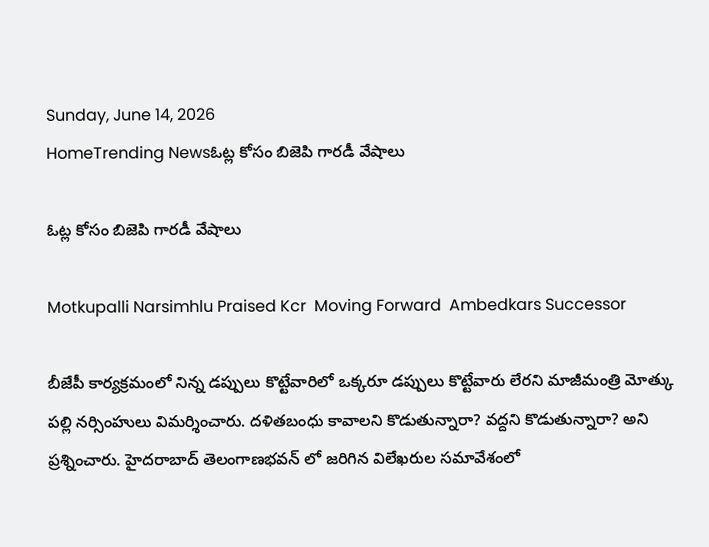Sunday, June 14, 2026
HomeTrending Newsఓట్ల కోసం బిజెపి గారడీ వేషాలు

ఓట్ల కోసం బిజెపి గారడీ వేషాలు

Motkupalli Narsimhlu Praised Kcr  Moving Forward  Ambedkars Successor

బీజేపీ కార్యక్రమంలో నిన్న డప్పులు కొట్టేవారిలో ఒక్కరూ డప్పులు కొట్టేవారు లేరని మాజీమంత్రి మోత్కు పల్లి నర్సింహులు విమర్శించారు. దళితబంధు కావాలని కొడుతున్నారా? వద్దని కొడుతున్నారా? అని ప్రశ్నించారు. హైదరాబాద్ తెలంగాణభవన్ లో జరిగిన విలేఖరుల సమావేశంలో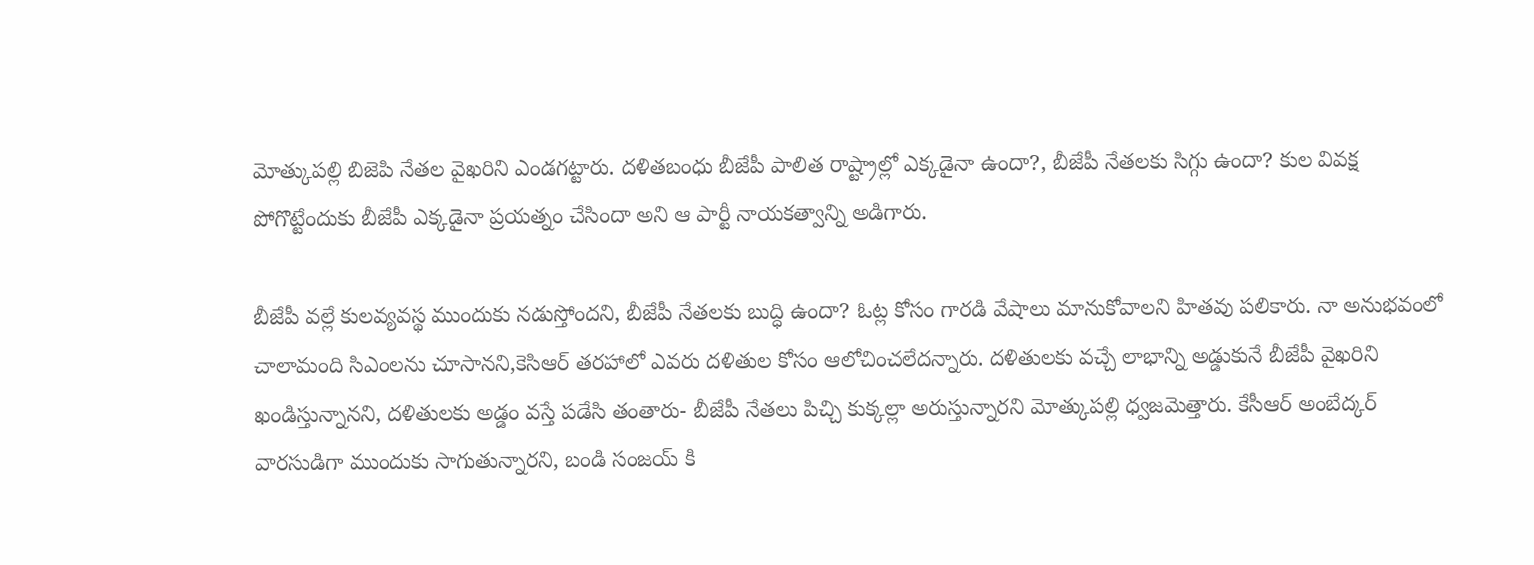మోత్కుపల్లి బిజెపి నేతల వైఖరిని ఎండగట్టారు. దళితబంధు బీజేపీ పాలిత రాష్ట్రాల్లో ఎక్కడైనా ఉందా?, బీజేపీ నేతలకు సిగ్గు ఉందా? కుల వివక్ష పోగొట్టేందుకు బీజేపీ ఎక్కడైనా ప్రయత్నం చేసిందా అని ఆ పార్టీ నాయకత్వాన్ని అడిగారు.

బీజేపీ వల్లే కులవ్యవస్థ ముందుకు నడుస్తోందని, బీజేపీ నేతలకు బుద్ధి ఉందా? ఓట్ల కోసం గారడి వేషాలు మానుకోవాలని హితవు పలికారు. నా అనుభవంలో చాలామంది సిఎంలను చూసానని,కెసిఆర్ తరహాలో ఎవరు దళితుల కోసం ఆలోచించలేదన్నారు. దళితులకు వచ్చే లాభాన్ని అడ్డుకునే బీజేపీ వైఖరిని ఖండిస్తున్నానని, దళితులకు అడ్డం వస్తే పడేసి తంతారు- బీజేపీ నేతలు పిచ్చి కుక్కల్లా అరుస్తున్నారని మోత్కుపల్లి ధ్వజమెత్తారు. కేసీఆర్ అంబేద్కర్ వారసుడిగా ముందుకు సాగుతున్నారని, బండి సంజయ్ కి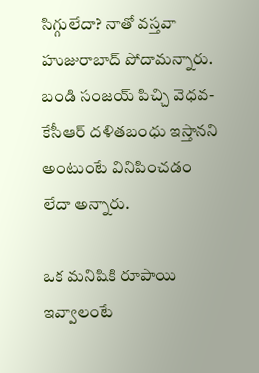సిగ్గులేదా? నాతో వస్తవా హుజురాబాద్ పోదామన్నారు. బండి సంజయ్ పిచ్చి వెధవ- కేసీఆర్ దళితబంధు ఇస్తానని అంటుంటే వినిపించడం లేదా అన్నారు.

ఒక మనిషికి రూపాయి ఇవ్వాలంటే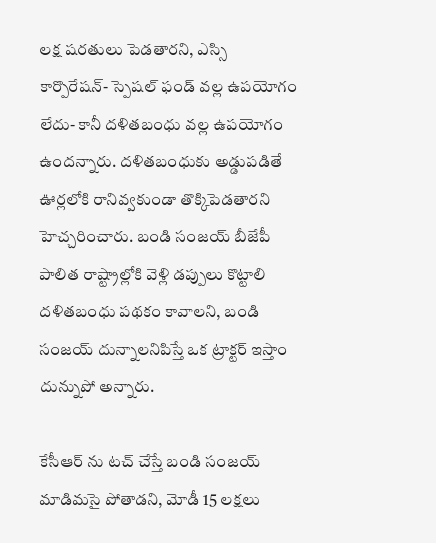లక్ష షరతులు పెడతారని, ఎస్సి కార్పొరేషన్- స్పెషల్ ఫండ్ వల్ల ఉపయోగం లేదు- కానీ దళితబంధు వల్ల ఉపయోగం ఉందన్నారు. దళితబంధుకు అడ్డుపడితే ఊర్లలోకి రానివ్వకుండా తొక్కిపెడతారని హెచ్చరించారు. బండి సంజయ్ బీజేపీ పాలిత రాష్ట్రాల్లోకి వెళ్లి డప్పులు కొట్టాలి దళితబంధు పథకం కావాలని, బండి సంజయ్ దున్నాలనిపిస్తే ఒక ట్రాక్టర్ ఇస్తాం దున్నుపో అన్నారు.

కేసీఆర్ ను టచ్ చేస్తే బండి సంజయ్ మాడిమసై పోతాడని, మోడీ 15 లక్షలు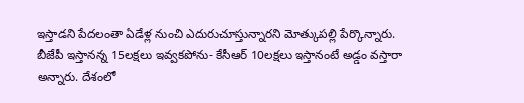ఇస్తాడని పేదలంతా ఏడేళ్ల నుంచి ఎదురుచూస్తున్నారని మోత్కుపల్లి పేర్కొన్నారు. బీజేపీ ఇస్తానన్న 15లక్షలు ఇవ్వకపోను- కేసీఆర్ 10లక్షలు ఇస్తానంటే అడ్డం వస్తారా అన్నారు. దేశంలో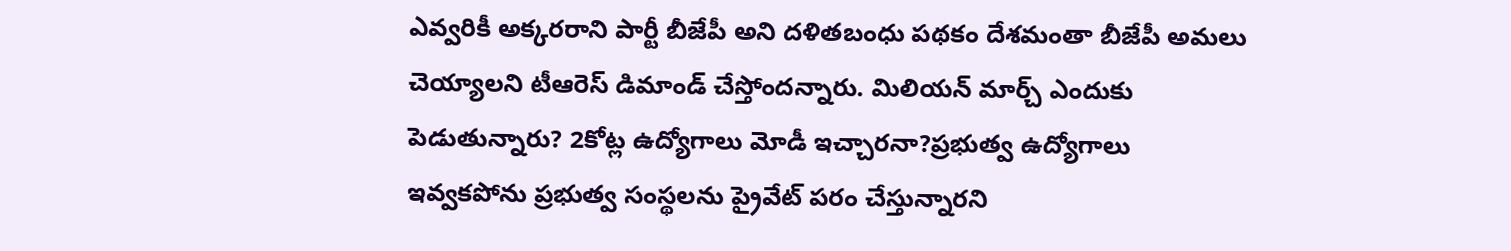ఎవ్వరికీ అక్కరరాని పార్టీ బీజేపీ అని దళితబంధు పథకం దేశమంతా బీజేపీ అమలు చెయ్యాలని టీఆరెస్ డిమాండ్ చేస్తోందన్నారు. మిలియన్ మార్చ్ ఎందుకు పెడుతున్నారు? 2కోట్ల ఉద్యోగాలు మోడీ ఇచ్చారనా?ప్రభుత్వ ఉద్యోగాలు ఇవ్వకపోను ప్రభుత్వ సంస్థలను ప్రైవేట్ పరం చేస్తున్నారని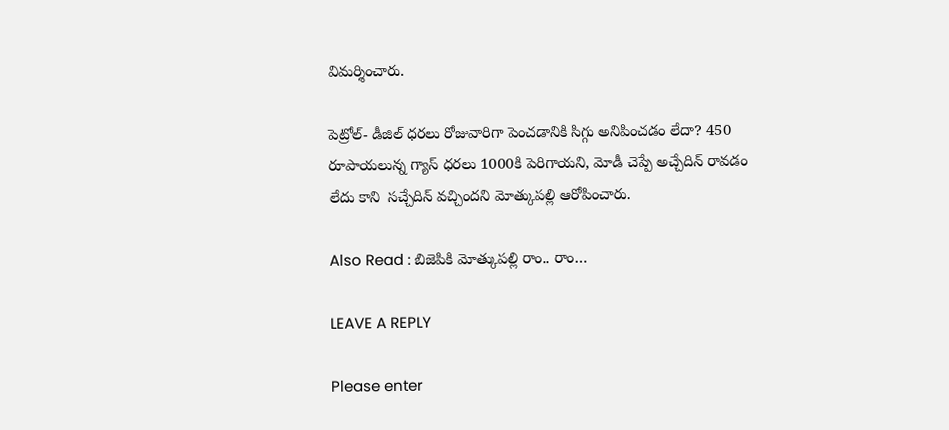విమర్శించారు.

పెట్రోల్- డీజిల్ ధరలు రోజువారిగా పెంచడానికి సిగ్గు అనిపించడం లేదా? 450 రూపాయలున్న గ్యాస్ ధరలు 1000కి పెరిగాయని, మోడీ చెప్పే అచ్చేదిన్ రావడం లేదు కాని  సచ్చేదిన్ వచ్చిందని మోత్కుపల్లి ఆరోపించారు.

Also Read : బిజెపికి మోత్కుపల్లి రాం.. రాం…

LEAVE A REPLY

Please enter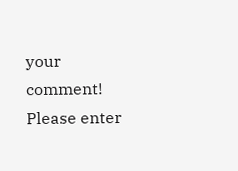your comment!
Please enter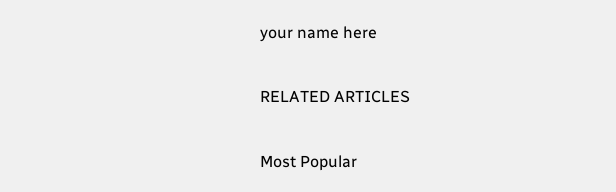your name here

RELATED ARTICLES

Most Popular